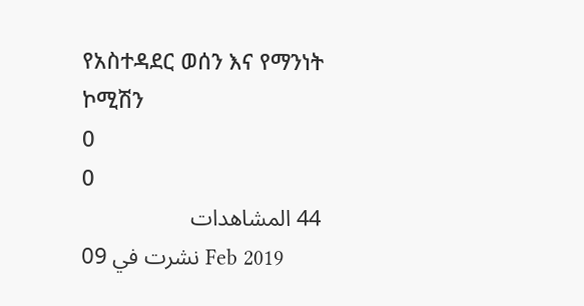የአስተዳደር ወሰን እና የማንነት ኮሚሽን
0
0
44 المشاهدات
نشرت في 09 Feb 2019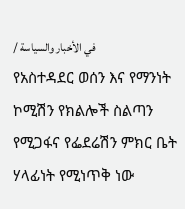/ في الأخبار والسياسة
የአስተዳደር ወሰን እና የማንነት ኮሚሽን የክልሎች ስልጣን የሚጋፋና የፌደሬሽን ምክር ቤት ሃላፊነት የሚነጥቅ ነው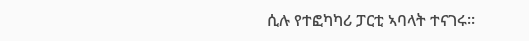ሲሉ የተፎካካሪ ፓርቲ ኣባላት ተናገሩ፡፡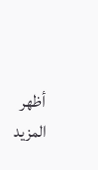أظهر المزيد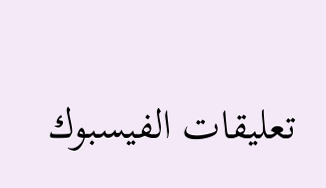تعليقات الفيسبوك